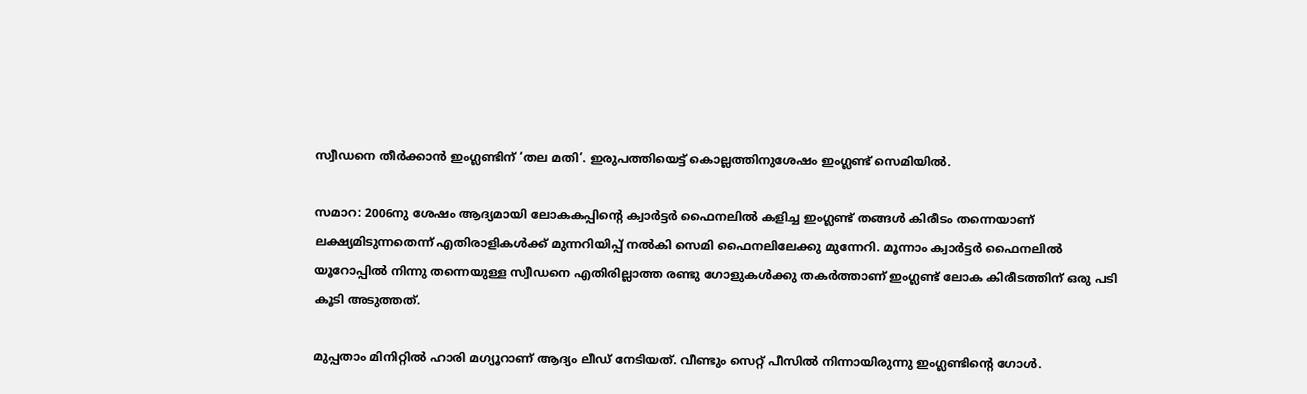സ്വീഡനെ തീര്‍ക്കാന്‍ ഇംഗ്ലണ്ടിന് ‘തല മതി’. ഇരുപത്തിയെട്ട് കൊല്ലത്തിനുശേഷം ഇംഗ്ലണ്ട് സെമിയിൽ.

സമാറ: 2006നു ശേഷം ആദ്യമായി ലോകകപ്പിന്റെ ക്വാര്‍ട്ടര്‍ ഫൈനലില്‍ കളിച്ച ഇംഗ്ലണ്ട് തങ്ങള്‍ കിരീടം തന്നെയാണ് ലക്ഷ്യമിടുന്നതെന്ന് എതിരാളികള്‍ക്ക് മുന്നറിയിപ്പ് നല്‍കി സെമി ഫൈനലിലേക്കു മുന്നേറി. മൂന്നാം ക്വാര്‍ട്ടര്‍ ഫൈനലില്‍ യൂറോപ്പില്‍ നിന്നു തന്നെയുള്ള സ്വീഡനെ എതിരില്ലാത്ത രണ്ടു ഗോളുകള്‍ക്കു തകര്‍ത്താണ് ഇംഗ്ലണ്ട് ലോക കിരീടത്തിന് ഒരു പടി കൂടി അടുത്തത്.

മുപ്പതാം മിനിറ്റില്‍ ഹാരി മഗ്യൂറാണ് ആദ്യം ലീഡ് നേടിയത്. വീണ്ടും സെറ്റ് പീസില്‍ നിന്നായിരുന്നു ഇംഗ്ലണ്ടിന്റെ ഗോള്‍.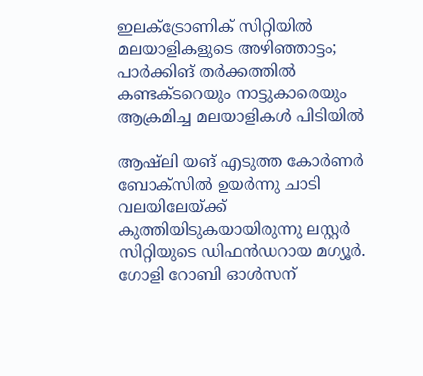ഇലക്ട്രോണിക് സിറ്റിയിൽ മലയാളികളുടെ അഴിഞ്ഞാട്ടം; പാര്‍ക്കിങ് തര്‍ക്കത്തിൽ കണ്ടക്ടറെയും നാട്ടുകാരെയും ആക്രമിച്ച മലയാളികള്‍ പിടിയില്‍

ആഷ്‌ലി യങ് എടുത്ത കോര്‍ണര്‍ ബോക്‌സില്‍ ഉയര്‍ന്നു ചാടി വലയിലേയ്ക്ക് കുത്തിയിടുകയായിരുന്നു ലസ്റ്റര്‍ സിറ്റിയുടെ ഡിഫന്‍ഡറായ മഗ്യൂര്‍. ഗോളി റോബി ഓള്‍സന്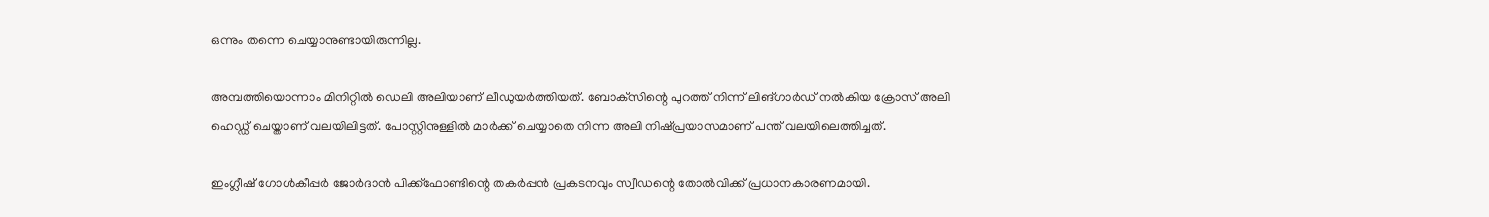ഒന്നും തന്നെ ചെയ്യാനുണ്ടായിരുന്നില്ല.

അമ്പത്തിയൊന്നാം മിനിറ്റില്‍ ഡെലി അലിയാണ് ലീഡുയര്‍ത്തിയത്. ബോക്‌സിന്റെ പുറത്ത് നിന്ന് ലിങ്ഗാര്‍ഡ് നല്‍കിയ ക്രോസ് അലി ഹെഡ്ഡ് ചെയ്താണ് വലയിലിട്ടത്. പോസ്റ്റിനുള്ളില്‍ മാര്‍ക്ക് ചെയ്യാതെ നിന്ന അലി നിഷ്പ്രയാസമാണ് പന്ത് വലയിലെത്തിച്ചത്.

ഇംഗ്ലീഷ് ഗോള്‍കീപ്പര്‍ ജോര്‍ദാന്‍ പിക്ക്‌ഫോണ്ടിന്റെ തകര്‍പ്പന്‍ പ്രകടനവും സ്വീഡന്റെ തോല്‍വിക്ക് പ്രധാനകാരണമായി.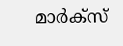മാര്‍ക്‌സ്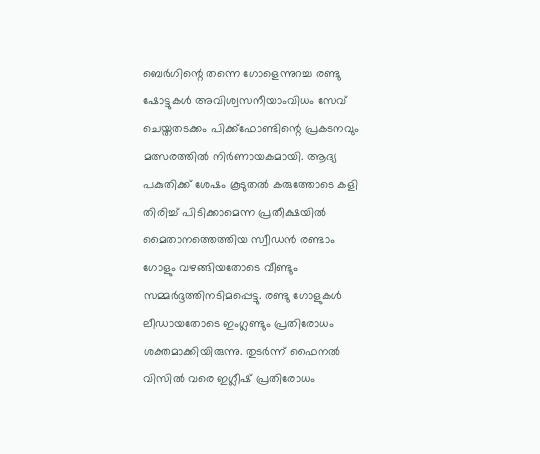ബെര്‍ഗിന്റെ തന്നെ ഗോളെന്നുറച്ച രണ്ടു ഷോട്ടുകള്‍ അവിശ്വസനീയാംവിധം സേവ് ചെയ്തതടക്കം പിക്ക്‌ഫോണ്ടിന്റെ പ്രകടനവും മത്സരത്തില്‍ നിര്‍ണായകമായി. ആദ്യ പകുതിക്ക് ശേഷം കൂടുതല്‍ കരുത്തോടെ കളി തിരിച്ച് പിടിക്കാമെന്ന പ്രതീക്ഷയില്‍ മൈതാനത്തെത്തിയ സ്വീഡന്‍ രണ്ടാം ഗോളും വഴങ്ങിയതോടെ വീണ്ടും സമ്മര്‍ദ്ദത്തിനടിമപ്പെട്ടു. രണ്ടു ഗോളുകള്‍ ലീഡായതോടെ ഇംഗ്ലണ്ടും പ്രതിരോധം ശക്തമാക്കിയിരുന്നു. തുടര്‍ന്ന് ഫൈനല്‍ വിസില്‍ വരെ ഇഗ്ലീഷ് പ്രതിരോധം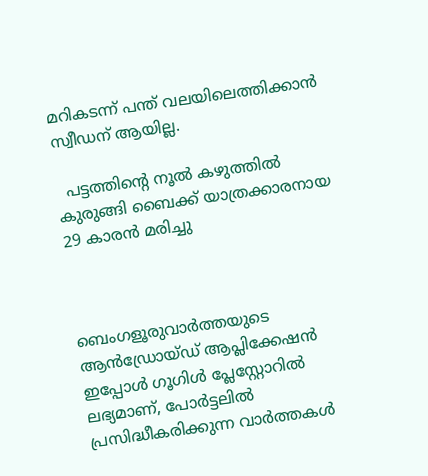മറികടന്ന് പന്ത് വലയിലെത്തിക്കാന്‍ സ്വീഡന് ആയില്ല.

  പട്ടത്തിന്റെ നൂൽ കഴുത്തിൽ കുരുങ്ങി ബൈക്ക് യാത്രക്കാരനായ 29 കാരൻ മരിച്ചു



ബെംഗളൂരുവാർത്തയുടെ ആൻഡ്രോയ്ഡ് ആപ്ലിക്കേഷൻ ഇപ്പോൾ ഗൂഗിൾ പ്ലേസ്റ്റോറിൽ ലഭ്യമാണ്, പോർട്ടലിൽ പ്രസിദ്ധീകരിക്കുന്ന വാർത്തകൾ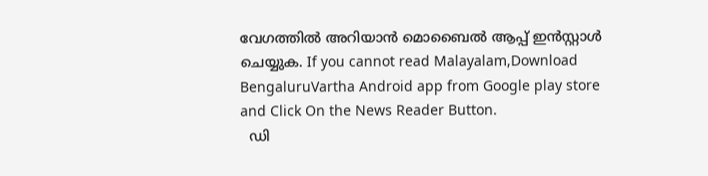വേഗത്തിൽ അറിയാൻ മൊബൈൽ ആപ്പ് ഇൻസ്റ്റാൾ ചെയ്യുക. If you cannot read Malayalam,Download BengaluruVartha Android app from Google play store and Click On the News Reader Button.
  ഡി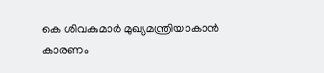കെ ശിവകുമാർ മുഖ്യമന്ത്രിയാകാൻ കാരണം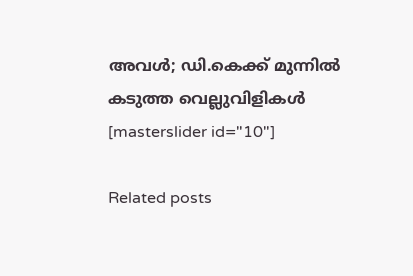അവൾ; ഡി.കെക്ക് മുന്നിൽ കടുത്ത വെല്ലുവിളികൾ
[masterslider id="10"]

Related posts